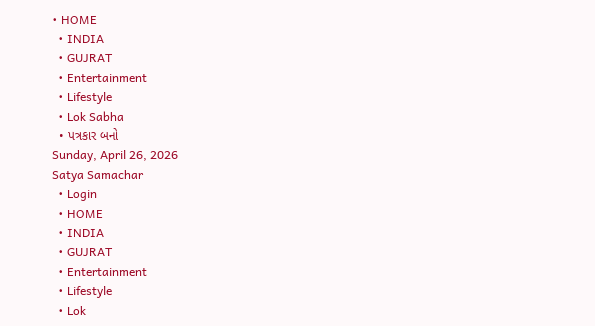• HOME
  • INDIA
  • GUJRAT
  • Entertainment
  • Lifestyle
  • Lok Sabha
  • પત્રકાર બનો
Sunday, April 26, 2026
Satya Samachar
  • Login
  • HOME
  • INDIA
  • GUJRAT
  • Entertainment
  • Lifestyle
  • Lok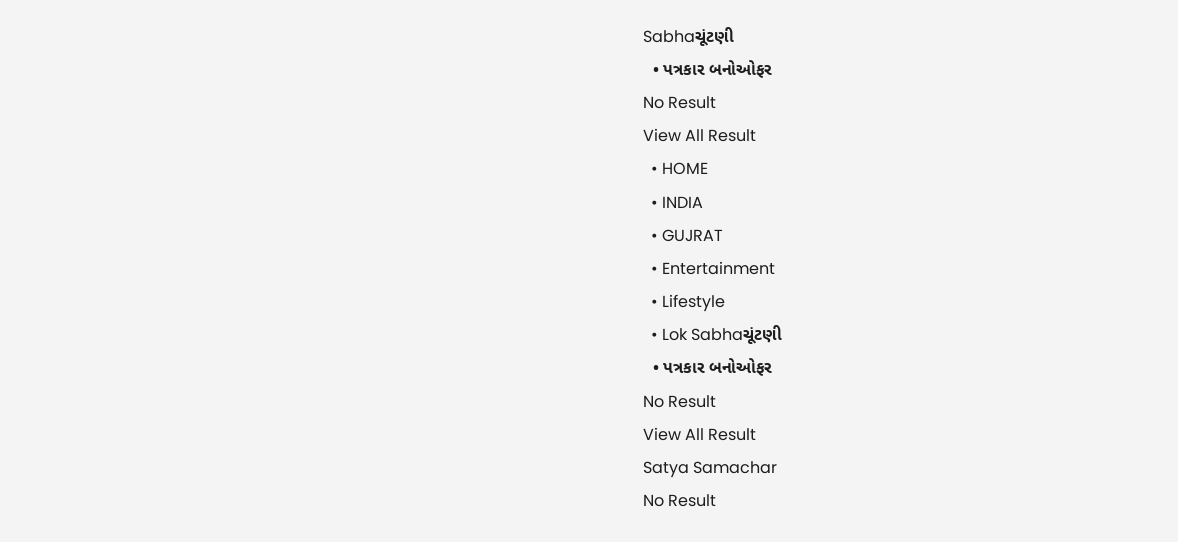Sabhaચૂંટણી
  • પત્રકાર બનોઓફર
No Result
View All Result
  • HOME
  • INDIA
  • GUJRAT
  • Entertainment
  • Lifestyle
  • Lok Sabhaચૂંટણી
  • પત્રકાર બનોઓફર
No Result
View All Result
Satya Samachar
No Result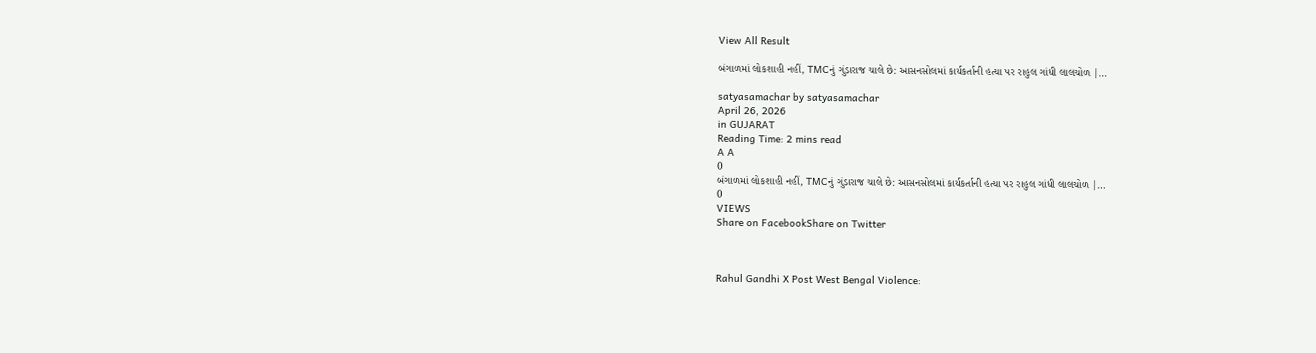View All Result

બંગાળમાં લોકશાહી નહીં, TMCનું ગુંડારાજ ચાલે છે: આસનસોલમાં કાર્યકર્તાની હત્યા પર રાહુલ ગાંધી લાલચોળ |…

satyasamachar by satyasamachar
April 26, 2026
in GUJARAT
Reading Time: 2 mins read
A A
0
બંગાળમાં લોકશાહી નહીં, TMCનું ગુંડારાજ ચાલે છે: આસનસોલમાં કાર્યકર્તાની હત્યા પર રાહુલ ગાંધી લાલચોળ |…
0
VIEWS
Share on FacebookShare on Twitter



Rahul Gandhi X Post West Bengal Violence: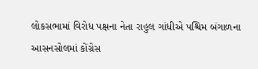લોકસભામાં વિરોધ પક્ષના નેતા રાહુલ ગાંધીએ પશ્ચિમ બંગાળના આસનસોલમાં કોંગ્રેસ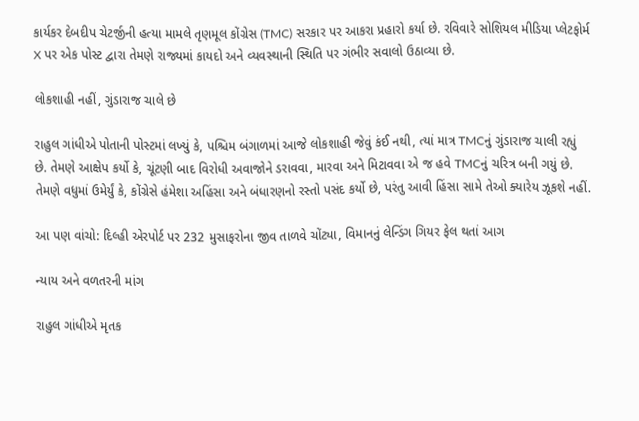કાર્યકર દેબદીપ ચેટર્જીની હત્યા મામલે તૃણમૂલ કોંગ્રેસ (TMC) સરકાર પર આકરા પ્રહારો કર્યા છે. રવિવારે સોશિયલ મીડિયા પ્લેટફોર્મ X પર એક પોસ્ટ દ્વારા તેમણે રાજ્યમાં કાયદો અને વ્યવસ્થાની સ્થિતિ પર ગંભીર સવાલો ઉઠાવ્યા છે.

લોકશાહી નહીં, ગુંડારાજ ચાલે છે

રાહુલ ગાંધીએ પોતાની પોસ્ટમાં લખ્યું કે, પશ્ચિમ બંગાળમાં આજે લોકશાહી જેવું કંઈ નથી, ત્યાં માત્ર TMCનું ગુંડારાજ ચાલી રહ્યું છે. તેમણે આક્ષેપ કર્યો કે, ચૂંટણી બાદ વિરોધી અવાજોને ડરાવવા, મારવા અને મિટાવવા એ જ હવે TMCનું ચરિત્ર બની ગયું છે. તેમણે વધુમાં ઉમેર્યું કે, કોંગ્રેસે હંમેશા અહિંસા અને બંધારણનો રસ્તો પસંદ કર્યો છે, પરંતુ આવી હિંસા સામે તેઓ ક્યારેય ઝૂકશે નહીં.

આ પણ વાંચો: દિલ્હી એરપોર્ટ પર 232 મુસાફરોના જીવ તાળવે ચોંટ્યા, વિમાનનું લેન્ડિંગ ગિયર ફેલ થતાં આગ

ન્યાય અને વળતરની માંગ

રાહુલ ગાંધીએ મૃતક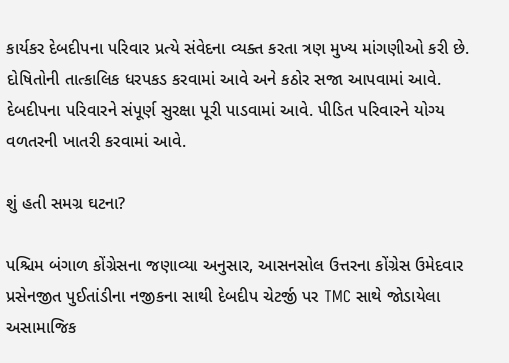કાર્યકર દેબદીપના પરિવાર પ્રત્યે સંવેદના વ્યક્ત કરતા ત્રણ મુખ્ય માંગણીઓ કરી છે. દોષિતોની તાત્કાલિક ધરપકડ કરવામાં આવે અને કઠોર સજા આપવામાં આવે. દેબદીપના પરિવારને સંપૂર્ણ સુરક્ષા પૂરી પાડવામાં આવે. પીડિત પરિવારને યોગ્ય વળતરની ખાતરી કરવામાં આવે.

શું હતી સમગ્ર ઘટના?

પશ્ચિમ બંગાળ કોંગ્રેસના જણાવ્યા અનુસાર, આસનસોલ ઉત્તરના કોંગ્રેસ ઉમેદવાર પ્રસેનજીત પુઈતાંડીના નજીકના સાથી દેબદીપ ચેટર્જી પર TMC સાથે જોડાયેલા અસામાજિક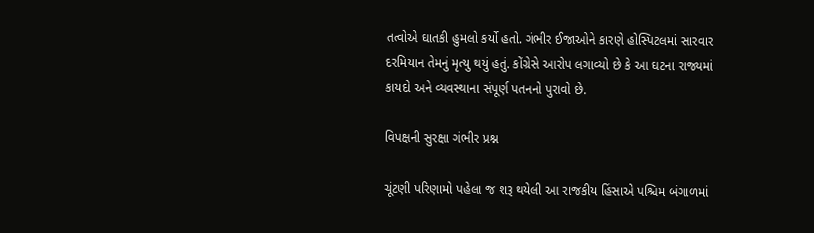તત્વોએ ઘાતકી હુમલો કર્યો હતો. ગંભીર ઈજાઓને કારણે હોસ્પિટલમાં સારવાર દરમિયાન તેમનું મૃત્યુ થયું હતું. કોંગ્રેસે આરોપ લગાવ્યો છે કે આ ઘટના રાજ્યમાં કાયદો અને વ્યવસ્થાના સંપૂર્ણ પતનનો પુરાવો છે.

વિપક્ષની સુરક્ષા ગંભીર પ્રશ્ન

ચૂંટણી પરિણામો પહેલા જ શરૂ થયેલી આ રાજકીય હિંસાએ પશ્ચિમ બંગાળમાં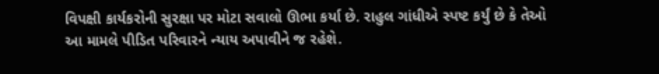વિપક્ષી કાર્યકરોની સુરક્ષા પર મોટા સવાલો ઊભા કર્યા છે. રાહુલ ગાંધીએ સ્પષ્ટ કર્યું છે કે તેઓ આ મામલે પીડિત પરિવારને ન્યાય અપાવીને જ રહેશે.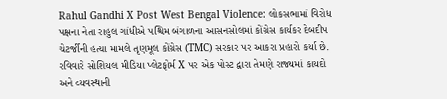Rahul Gandhi X Post West Bengal Violence: લોકસભામાં વિરોધ પક્ષના નેતા રાહુલ ગાંધીએ પશ્ચિમ બંગાળના આસનસોલમાં કોંગ્રેસ કાર્યકર દેબદીપ ચેટર્જીની હત્યા મામલે તૃણમૂલ કોંગ્રેસ (TMC) સરકાર પર આકરા પ્રહારો કર્યા છે. રવિવારે સોશિયલ મીડિયા પ્લેટફોર્મ X પર એક પોસ્ટ દ્વારા તેમણે રાજ્યમાં કાયદો અને વ્યવસ્થાની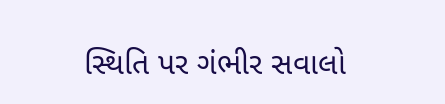સ્થિતિ પર ગંભીર સવાલો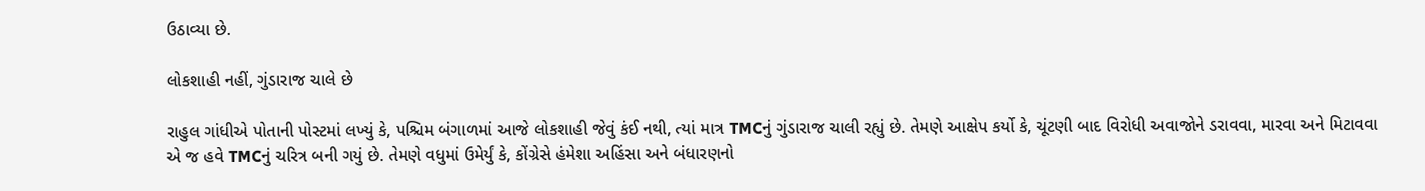ઉઠાવ્યા છે.

લોકશાહી નહીં, ગુંડારાજ ચાલે છે

રાહુલ ગાંધીએ પોતાની પોસ્ટમાં લખ્યું કે, પશ્ચિમ બંગાળમાં આજે લોકશાહી જેવું કંઈ નથી, ત્યાં માત્ર TMCનું ગુંડારાજ ચાલી રહ્યું છે. તેમણે આક્ષેપ કર્યો કે, ચૂંટણી બાદ વિરોધી અવાજોને ડરાવવા, મારવા અને મિટાવવા એ જ હવે TMCનું ચરિત્ર બની ગયું છે. તેમણે વધુમાં ઉમેર્યું કે, કોંગ્રેસે હંમેશા અહિંસા અને બંધારણનો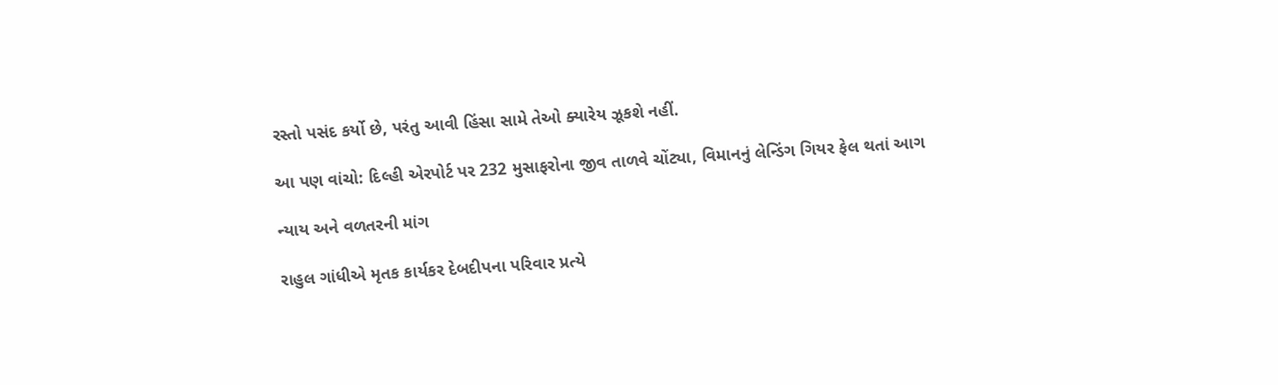રસ્તો પસંદ કર્યો છે, પરંતુ આવી હિંસા સામે તેઓ ક્યારેય ઝૂકશે નહીં.

આ પણ વાંચો: દિલ્હી એરપોર્ટ પર 232 મુસાફરોના જીવ તાળવે ચોંટ્યા, વિમાનનું લેન્ડિંગ ગિયર ફેલ થતાં આગ

ન્યાય અને વળતરની માંગ

રાહુલ ગાંધીએ મૃતક કાર્યકર દેબદીપના પરિવાર પ્રત્યે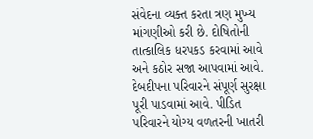સંવેદના વ્યક્ત કરતા ત્રણ મુખ્ય માંગણીઓ કરી છે. દોષિતોની તાત્કાલિક ધરપકડ કરવામાં આવે અને કઠોર સજા આપવામાં આવે. દેબદીપના પરિવારને સંપૂર્ણ સુરક્ષા પૂરી પાડવામાં આવે. પીડિત પરિવારને યોગ્ય વળતરની ખાતરી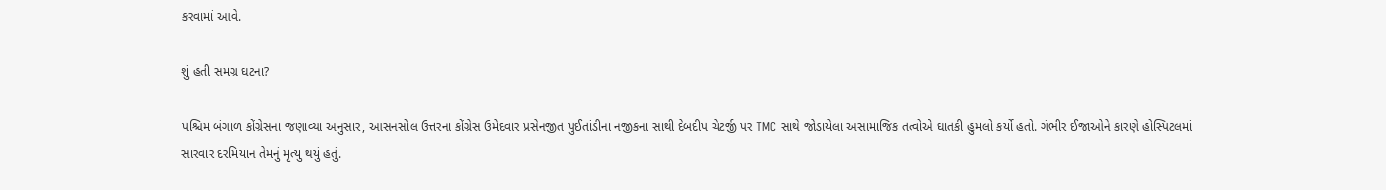કરવામાં આવે.

શું હતી સમગ્ર ઘટના?

પશ્ચિમ બંગાળ કોંગ્રેસના જણાવ્યા અનુસાર, આસનસોલ ઉત્તરના કોંગ્રેસ ઉમેદવાર પ્રસેનજીત પુઈતાંડીના નજીકના સાથી દેબદીપ ચેટર્જી પર TMC સાથે જોડાયેલા અસામાજિક તત્વોએ ઘાતકી હુમલો કર્યો હતો. ગંભીર ઈજાઓને કારણે હોસ્પિટલમાં સારવાર દરમિયાન તેમનું મૃત્યુ થયું હતું.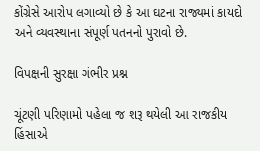કોંગ્રેસે આરોપ લગાવ્યો છે કે આ ઘટના રાજ્યમાં કાયદો અને વ્યવસ્થાના સંપૂર્ણ પતનનો પુરાવો છે.

વિપક્ષની સુરક્ષા ગંભીર પ્રશ્ન

ચૂંટણી પરિણામો પહેલા જ શરૂ થયેલી આ રાજકીય હિંસાએ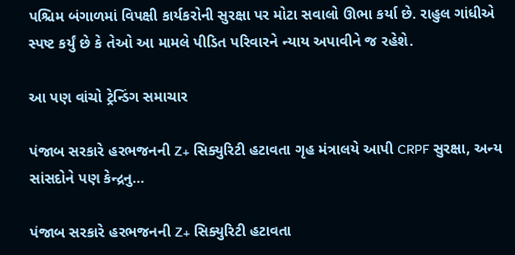પશ્ચિમ બંગાળમાં વિપક્ષી કાર્યકરોની સુરક્ષા પર મોટા સવાલો ઊભા કર્યા છે. રાહુલ ગાંધીએ સ્પષ્ટ કર્યું છે કે તેઓ આ મામલે પીડિત પરિવારને ન્યાય અપાવીને જ રહેશે.

આ પણ વાંચો ટ્રેન્ડિંગ સમાચાર

પંજાબ સરકારે હરભજનની Z+ સિક્યુરિટી હટાવતા ગૃહ મંત્રાલયે આપી CRPF સુરક્ષા, અન્ય સાંસદોને પણ કેન્દ્રનુ…

પંજાબ સરકારે હરભજનની Z+ સિક્યુરિટી હટાવતા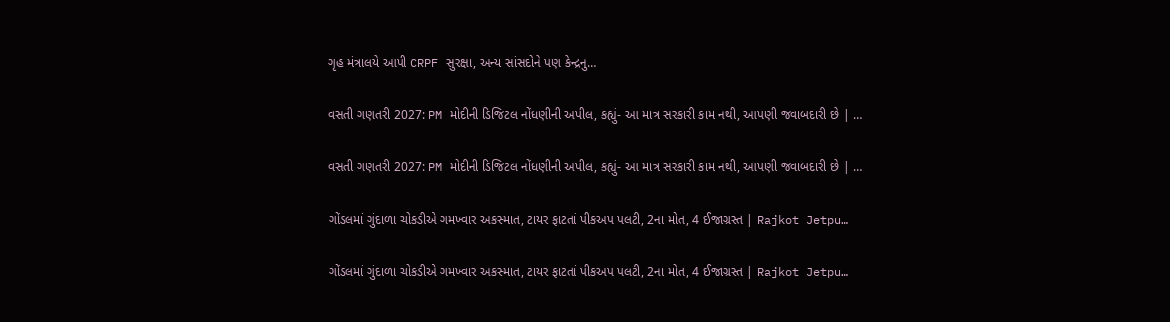ગૃહ મંત્રાલયે આપી CRPF સુરક્ષા, અન્ય સાંસદોને પણ કેન્દ્રનુ…

વસતી ગણતરી 2027: PM મોદીની ડિજિટલ નોંધણીની અપીલ, કહ્યું- આ માત્ર સરકારી કામ નથી, આપણી જવાબદારી છે | …

વસતી ગણતરી 2027: PM મોદીની ડિજિટલ નોંધણીની અપીલ, કહ્યું- આ માત્ર સરકારી કામ નથી, આપણી જવાબદારી છે | …

ગોંડલમાં ગુંદાળા ચોકડીએ ગમખ્વાર અકસ્માત, ટાયર ફાટતાં પીકઅપ પલટી, 2ના મોત, 4 ઈજાગ્રસ્ત | Rajkot Jetpu…

ગોંડલમાં ગુંદાળા ચોકડીએ ગમખ્વાર અકસ્માત, ટાયર ફાટતાં પીકઅપ પલટી, 2ના મોત, 4 ઈજાગ્રસ્ત | Rajkot Jetpu…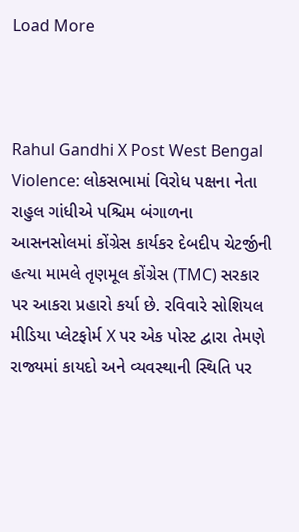Load More



Rahul Gandhi X Post West Bengal Violence: લોકસભામાં વિરોધ પક્ષના નેતા રાહુલ ગાંધીએ પશ્ચિમ બંગાળના આસનસોલમાં કોંગ્રેસ કાર્યકર દેબદીપ ચેટર્જીની હત્યા મામલે તૃણમૂલ કોંગ્રેસ (TMC) સરકાર પર આકરા પ્રહારો કર્યા છે. રવિવારે સોશિયલ મીડિયા પ્લેટફોર્મ X પર એક પોસ્ટ દ્વારા તેમણે રાજ્યમાં કાયદો અને વ્યવસ્થાની સ્થિતિ પર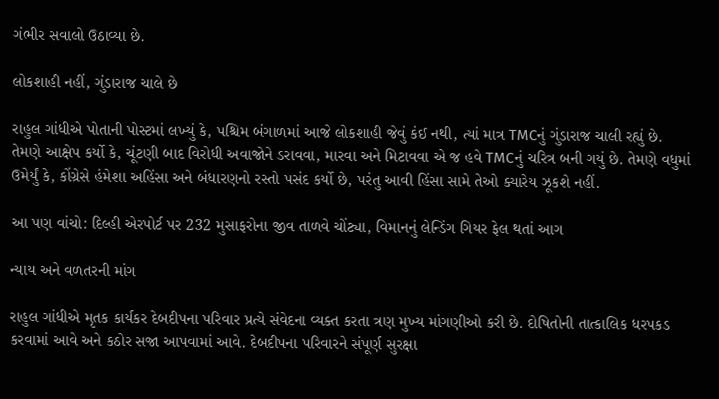ગંભીર સવાલો ઉઠાવ્યા છે.

લોકશાહી નહીં, ગુંડારાજ ચાલે છે

રાહુલ ગાંધીએ પોતાની પોસ્ટમાં લખ્યું કે, પશ્ચિમ બંગાળમાં આજે લોકશાહી જેવું કંઈ નથી, ત્યાં માત્ર TMCનું ગુંડારાજ ચાલી રહ્યું છે. તેમણે આક્ષેપ કર્યો કે, ચૂંટણી બાદ વિરોધી અવાજોને ડરાવવા, મારવા અને મિટાવવા એ જ હવે TMCનું ચરિત્ર બની ગયું છે. તેમણે વધુમાં ઉમેર્યું કે, કોંગ્રેસે હંમેશા અહિંસા અને બંધારણનો રસ્તો પસંદ કર્યો છે, પરંતુ આવી હિંસા સામે તેઓ ક્યારેય ઝૂકશે નહીં.

આ પણ વાંચો: દિલ્હી એરપોર્ટ પર 232 મુસાફરોના જીવ તાળવે ચોંટ્યા, વિમાનનું લેન્ડિંગ ગિયર ફેલ થતાં આગ

ન્યાય અને વળતરની માંગ

રાહુલ ગાંધીએ મૃતક કાર્યકર દેબદીપના પરિવાર પ્રત્યે સંવેદના વ્યક્ત કરતા ત્રણ મુખ્ય માંગણીઓ કરી છે. દોષિતોની તાત્કાલિક ધરપકડ કરવામાં આવે અને કઠોર સજા આપવામાં આવે. દેબદીપના પરિવારને સંપૂર્ણ સુરક્ષા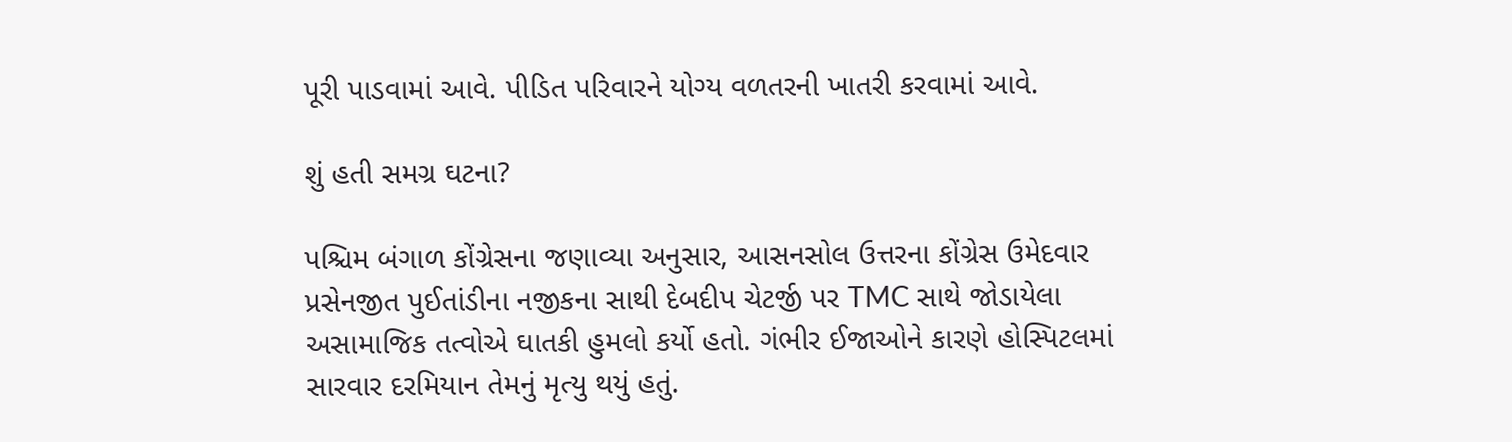પૂરી પાડવામાં આવે. પીડિત પરિવારને યોગ્ય વળતરની ખાતરી કરવામાં આવે.

શું હતી સમગ્ર ઘટના?

પશ્ચિમ બંગાળ કોંગ્રેસના જણાવ્યા અનુસાર, આસનસોલ ઉત્તરના કોંગ્રેસ ઉમેદવાર પ્રસેનજીત પુઈતાંડીના નજીકના સાથી દેબદીપ ચેટર્જી પર TMC સાથે જોડાયેલા અસામાજિક તત્વોએ ઘાતકી હુમલો કર્યો હતો. ગંભીર ઈજાઓને કારણે હોસ્પિટલમાં સારવાર દરમિયાન તેમનું મૃત્યુ થયું હતું.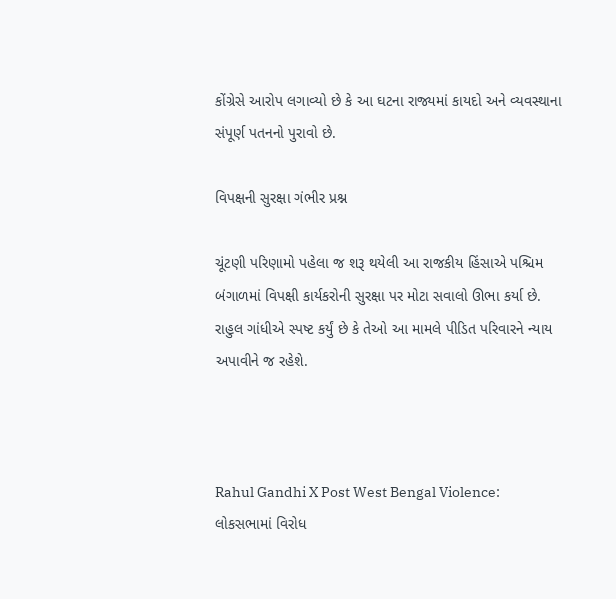કોંગ્રેસે આરોપ લગાવ્યો છે કે આ ઘટના રાજ્યમાં કાયદો અને વ્યવસ્થાના સંપૂર્ણ પતનનો પુરાવો છે.

વિપક્ષની સુરક્ષા ગંભીર પ્રશ્ન

ચૂંટણી પરિણામો પહેલા જ શરૂ થયેલી આ રાજકીય હિંસાએ પશ્ચિમ બંગાળમાં વિપક્ષી કાર્યકરોની સુરક્ષા પર મોટા સવાલો ઊભા કર્યા છે. રાહુલ ગાંધીએ સ્પષ્ટ કર્યું છે કે તેઓ આ મામલે પીડિત પરિવારને ન્યાય અપાવીને જ રહેશે.



Rahul Gandhi X Post West Bengal Violence: લોકસભામાં વિરોધ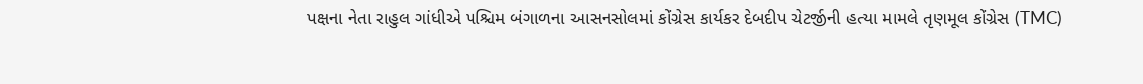પક્ષના નેતા રાહુલ ગાંધીએ પશ્ચિમ બંગાળના આસનસોલમાં કોંગ્રેસ કાર્યકર દેબદીપ ચેટર્જીની હત્યા મામલે તૃણમૂલ કોંગ્રેસ (TMC)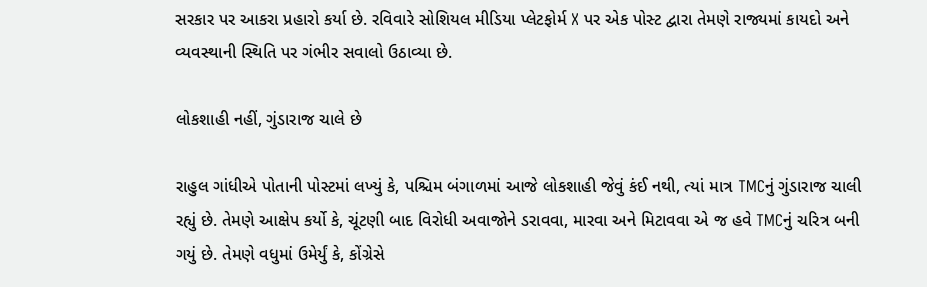સરકાર પર આકરા પ્રહારો કર્યા છે. રવિવારે સોશિયલ મીડિયા પ્લેટફોર્મ X પર એક પોસ્ટ દ્વારા તેમણે રાજ્યમાં કાયદો અને વ્યવસ્થાની સ્થિતિ પર ગંભીર સવાલો ઉઠાવ્યા છે.

લોકશાહી નહીં, ગુંડારાજ ચાલે છે

રાહુલ ગાંધીએ પોતાની પોસ્ટમાં લખ્યું કે, પશ્ચિમ બંગાળમાં આજે લોકશાહી જેવું કંઈ નથી, ત્યાં માત્ર TMCનું ગુંડારાજ ચાલી રહ્યું છે. તેમણે આક્ષેપ કર્યો કે, ચૂંટણી બાદ વિરોધી અવાજોને ડરાવવા, મારવા અને મિટાવવા એ જ હવે TMCનું ચરિત્ર બની ગયું છે. તેમણે વધુમાં ઉમેર્યું કે, કોંગ્રેસે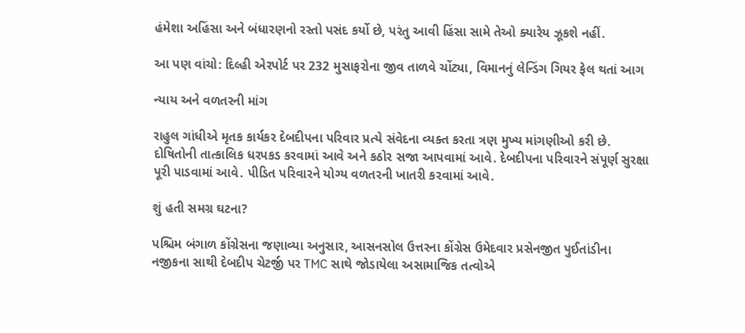હંમેશા અહિંસા અને બંધારણનો રસ્તો પસંદ કર્યો છે, પરંતુ આવી હિંસા સામે તેઓ ક્યારેય ઝૂકશે નહીં.

આ પણ વાંચો: દિલ્હી એરપોર્ટ પર 232 મુસાફરોના જીવ તાળવે ચોંટ્યા, વિમાનનું લેન્ડિંગ ગિયર ફેલ થતાં આગ

ન્યાય અને વળતરની માંગ

રાહુલ ગાંધીએ મૃતક કાર્યકર દેબદીપના પરિવાર પ્રત્યે સંવેદના વ્યક્ત કરતા ત્રણ મુખ્ય માંગણીઓ કરી છે. દોષિતોની તાત્કાલિક ધરપકડ કરવામાં આવે અને કઠોર સજા આપવામાં આવે. દેબદીપના પરિવારને સંપૂર્ણ સુરક્ષા પૂરી પાડવામાં આવે. પીડિત પરિવારને યોગ્ય વળતરની ખાતરી કરવામાં આવે.

શું હતી સમગ્ર ઘટના?

પશ્ચિમ બંગાળ કોંગ્રેસના જણાવ્યા અનુસાર, આસનસોલ ઉત્તરના કોંગ્રેસ ઉમેદવાર પ્રસેનજીત પુઈતાંડીના નજીકના સાથી દેબદીપ ચેટર્જી પર TMC સાથે જોડાયેલા અસામાજિક તત્વોએ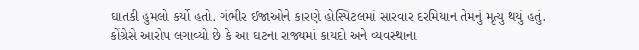ઘાતકી હુમલો કર્યો હતો. ગંભીર ઈજાઓને કારણે હોસ્પિટલમાં સારવાર દરમિયાન તેમનું મૃત્યુ થયું હતું. કોંગ્રેસે આરોપ લગાવ્યો છે કે આ ઘટના રાજ્યમાં કાયદો અને વ્યવસ્થાના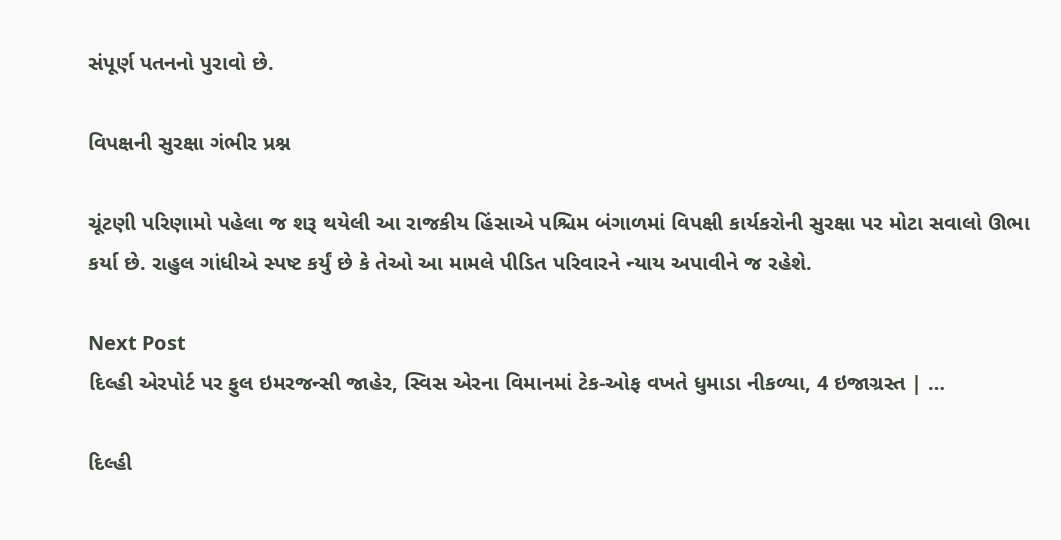સંપૂર્ણ પતનનો પુરાવો છે.

વિપક્ષની સુરક્ષા ગંભીર પ્રશ્ન

ચૂંટણી પરિણામો પહેલા જ શરૂ થયેલી આ રાજકીય હિંસાએ પશ્ચિમ બંગાળમાં વિપક્ષી કાર્યકરોની સુરક્ષા પર મોટા સવાલો ઊભા કર્યા છે. રાહુલ ગાંધીએ સ્પષ્ટ કર્યું છે કે તેઓ આ મામલે પીડિત પરિવારને ન્યાય અપાવીને જ રહેશે.

Next Post
દિલ્હી એરપોર્ટ પર ફુલ ઇમરજન્સી જાહેર, સ્વિસ એરના વિમાનમાં ટેક-ઓફ વખતે ધુમાડા નીકળ્યા, 4 ઇજાગ્રસ્ત | …

દિલ્હી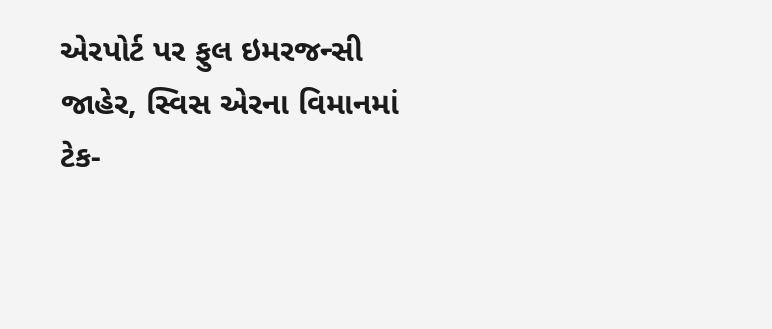એરપોર્ટ પર ફુલ ઇમરજન્સી જાહેર, સ્વિસ એરના વિમાનમાં ટેક-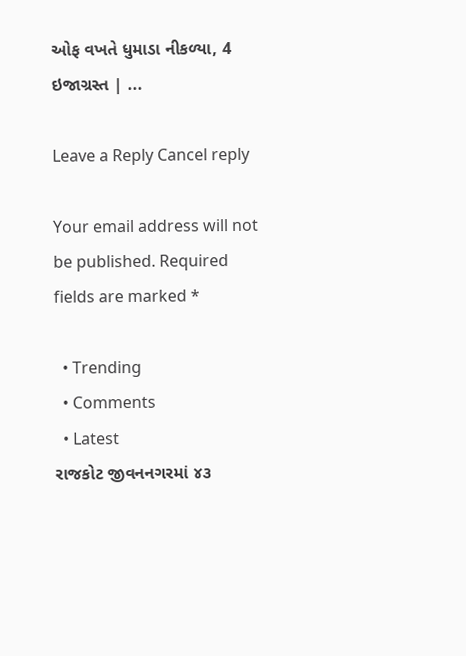ઓફ વખતે ધુમાડા નીકળ્યા, 4 ઇજાગ્રસ્ત | ...

Leave a Reply Cancel reply

Your email address will not be published. Required fields are marked *

  • Trending
  • Comments
  • Latest
રાજકોટ જીવનનગરમાં ૪૩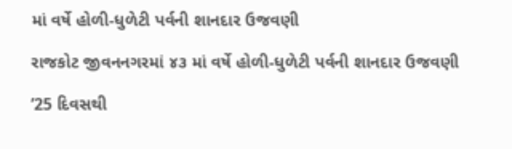માં વર્ષે હોળી-ધુળેટી પર્વની શાનદાર ઉજવણી

રાજકોટ જીવનનગરમાં ૪૩ માં વર્ષે હોળી-ધુળેટી પર્વની શાનદાર ઉજવણી

’25 દિવસથી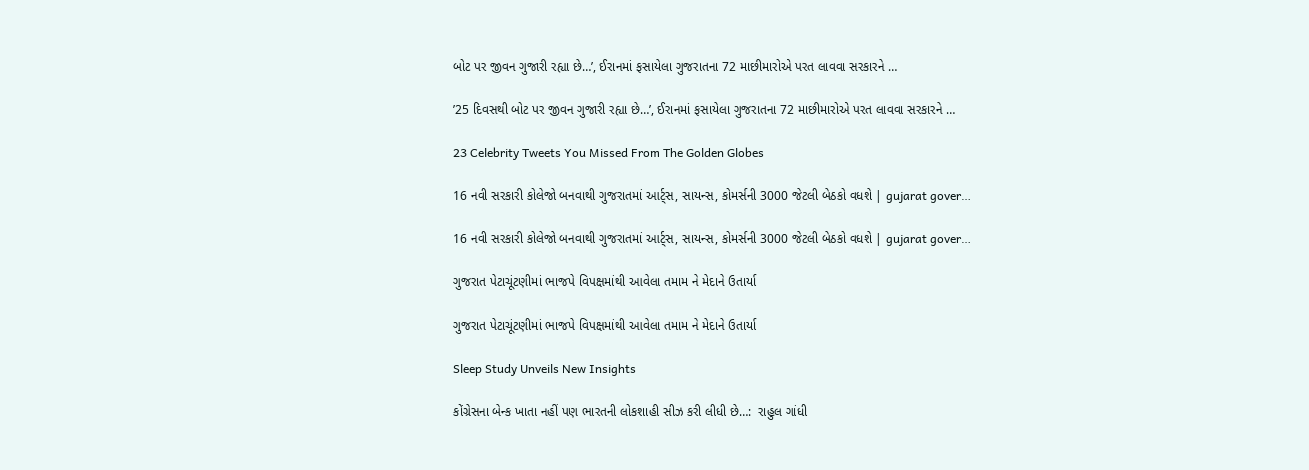બોટ પર જીવન ગુજારી રહ્યા છે…’, ઈરાનમાં ફસાયેલા ગુજરાતના 72 માછીમારોએ પરત લાવવા સરકારને …

’25 દિવસથી બોટ પર જીવન ગુજારી રહ્યા છે…’, ઈરાનમાં ફસાયેલા ગુજરાતના 72 માછીમારોએ પરત લાવવા સરકારને …

23 Celebrity Tweets You Missed From The Golden Globes

16 નવી સરકારી કોલેજો બનવાથી ગુજરાતમાં આર્ટ્સ, સાયન્સ, કોમર્સની 3000 જેટલી બેઠકો વધશે | gujarat gover…

16 નવી સરકારી કોલેજો બનવાથી ગુજરાતમાં આર્ટ્સ, સાયન્સ, કોમર્સની 3000 જેટલી બેઠકો વધશે | gujarat gover…

ગુજરાત પેટાચૂંટણીમાં ભાજપે વિપક્ષમાંથી આવેલા તમામ ને મેદાને ઉતાર્યા

ગુજરાત પેટાચૂંટણીમાં ભાજપે વિપક્ષમાંથી આવેલા તમામ ને મેદાને ઉતાર્યા

Sleep Study Unveils New Insights

કોંગ્રેસના બેન્ક ખાતા નહીં પણ ભારતની લોકશાહી સીઝ કરી લીધી છે…:  રાહુલ ગાંધી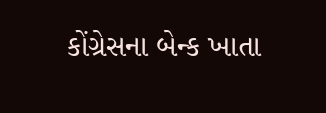કોંગ્રેસના બેન્ક ખાતા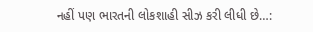નહીં પણ ભારતની લોકશાહી સીઝ કરી લીધી છે…: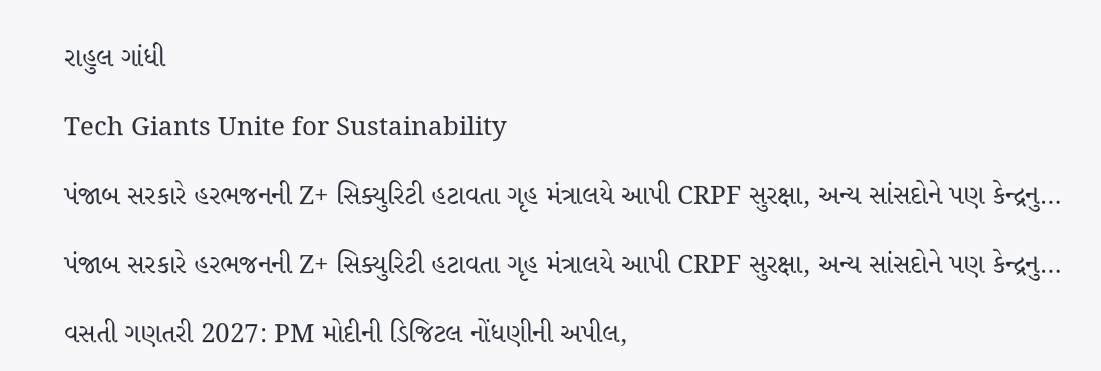રાહુલ ગાંધી

Tech Giants Unite for Sustainability

પંજાબ સરકારે હરભજનની Z+ સિક્યુરિટી હટાવતા ગૃહ મંત્રાલયે આપી CRPF સુરક્ષા, અન્ય સાંસદોને પણ કેન્દ્રનુ…

પંજાબ સરકારે હરભજનની Z+ સિક્યુરિટી હટાવતા ગૃહ મંત્રાલયે આપી CRPF સુરક્ષા, અન્ય સાંસદોને પણ કેન્દ્રનુ…

વસતી ગણતરી 2027: PM મોદીની ડિજિટલ નોંધણીની અપીલ,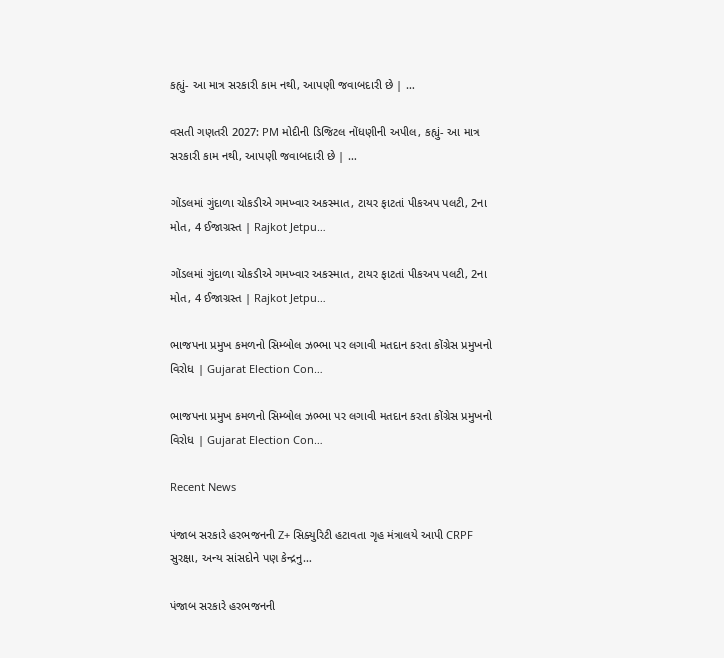કહ્યું- આ માત્ર સરકારી કામ નથી, આપણી જવાબદારી છે | …

વસતી ગણતરી 2027: PM મોદીની ડિજિટલ નોંધણીની અપીલ, કહ્યું- આ માત્ર સરકારી કામ નથી, આપણી જવાબદારી છે | …

ગોંડલમાં ગુંદાળા ચોકડીએ ગમખ્વાર અકસ્માત, ટાયર ફાટતાં પીકઅપ પલટી, 2ના મોત, 4 ઈજાગ્રસ્ત | Rajkot Jetpu…

ગોંડલમાં ગુંદાળા ચોકડીએ ગમખ્વાર અકસ્માત, ટાયર ફાટતાં પીકઅપ પલટી, 2ના મોત, 4 ઈજાગ્રસ્ત | Rajkot Jetpu…

ભાજપના પ્રમુખ કમળનો સિમ્બોલ ઝભ્ભા પર લગાવી મતદાન કરતા કોંગ્રેસ પ્રમુખનો વિરોધ | Gujarat Election Con…

ભાજપના પ્રમુખ કમળનો સિમ્બોલ ઝભ્ભા પર લગાવી મતદાન કરતા કોંગ્રેસ પ્રમુખનો વિરોધ | Gujarat Election Con…

Recent News

પંજાબ સરકારે હરભજનની Z+ સિક્યુરિટી હટાવતા ગૃહ મંત્રાલયે આપી CRPF સુરક્ષા, અન્ય સાંસદોને પણ કેન્દ્રનુ…

પંજાબ સરકારે હરભજનની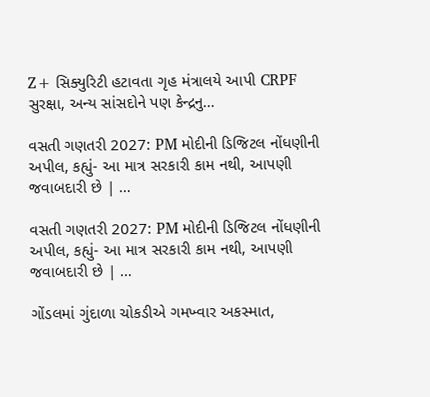Z+ સિક્યુરિટી હટાવતા ગૃહ મંત્રાલયે આપી CRPF સુરક્ષા, અન્ય સાંસદોને પણ કેન્દ્રનુ…

વસતી ગણતરી 2027: PM મોદીની ડિજિટલ નોંધણીની અપીલ, કહ્યું- આ માત્ર સરકારી કામ નથી, આપણી જવાબદારી છે | …

વસતી ગણતરી 2027: PM મોદીની ડિજિટલ નોંધણીની અપીલ, કહ્યું- આ માત્ર સરકારી કામ નથી, આપણી જવાબદારી છે | …

ગોંડલમાં ગુંદાળા ચોકડીએ ગમખ્વાર અકસ્માત,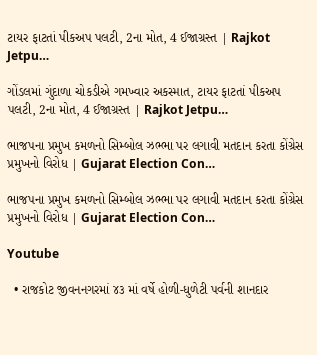ટાયર ફાટતાં પીકઅપ પલટી, 2ના મોત, 4 ઈજાગ્રસ્ત | Rajkot Jetpu…

ગોંડલમાં ગુંદાળા ચોકડીએ ગમખ્વાર અકસ્માત, ટાયર ફાટતાં પીકઅપ પલટી, 2ના મોત, 4 ઈજાગ્રસ્ત | Rajkot Jetpu…

ભાજપના પ્રમુખ કમળનો સિમ્બોલ ઝભ્ભા પર લગાવી મતદાન કરતા કોંગ્રેસ પ્રમુખનો વિરોધ | Gujarat Election Con…

ભાજપના પ્રમુખ કમળનો સિમ્બોલ ઝભ્ભા પર લગાવી મતદાન કરતા કોંગ્રેસ પ્રમુખનો વિરોધ | Gujarat Election Con…

Youtube

  • રાજકોટ જીવનનગરમાં ૪૩ માં વર્ષે હોળી-ધુળેટી પર્વની શાનદાર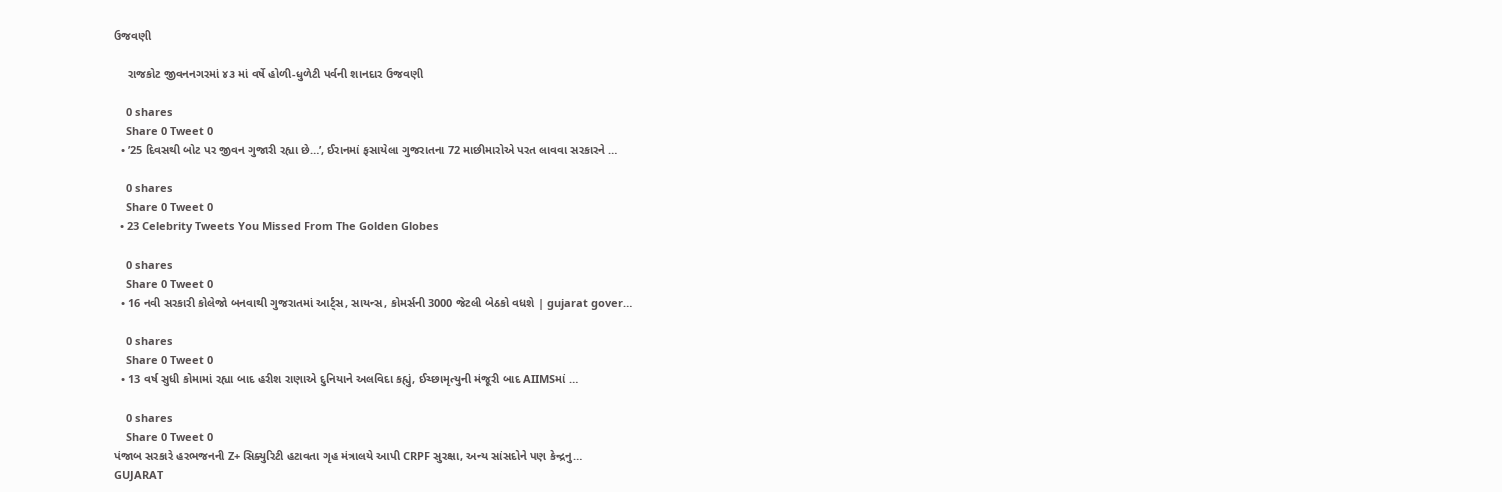ઉજવણી

    રાજકોટ જીવનનગરમાં ૪૩ માં વર્ષે હોળી-ધુળેટી પર્વની શાનદાર ઉજવણી

    0 shares
    Share 0 Tweet 0
  • ’25 દિવસથી બોટ પર જીવન ગુજારી રહ્યા છે…’, ઈરાનમાં ફસાયેલા ગુજરાતના 72 માછીમારોએ પરત લાવવા સરકારને …

    0 shares
    Share 0 Tweet 0
  • 23 Celebrity Tweets You Missed From The Golden Globes

    0 shares
    Share 0 Tweet 0
  • 16 નવી સરકારી કોલેજો બનવાથી ગુજરાતમાં આર્ટ્સ, સાયન્સ, કોમર્સની 3000 જેટલી બેઠકો વધશે | gujarat gover…

    0 shares
    Share 0 Tweet 0
  • 13 વર્ષ સુધી કોમામાં રહ્યા બાદ હરીશ રાણાએ દુનિયાને અલવિદા કહ્યું, ઈચ્છામૃત્યુની મંજૂરી બાદ AIIMSમાં …

    0 shares
    Share 0 Tweet 0
પંજાબ સરકારે હરભજનની Z+ સિક્યુરિટી હટાવતા ગૃહ મંત્રાલયે આપી CRPF સુરક્ષા, અન્ય સાંસદોને પણ કેન્દ્રનુ…
GUJARAT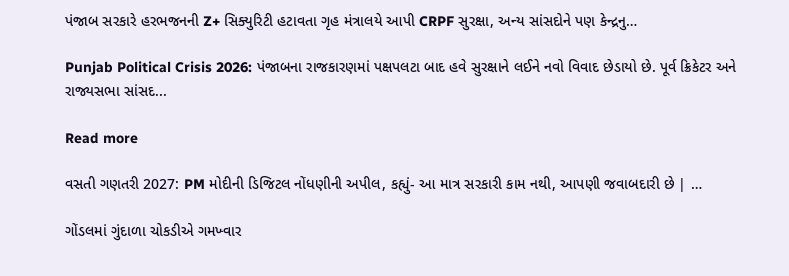પંજાબ સરકારે હરભજનની Z+ સિક્યુરિટી હટાવતા ગૃહ મંત્રાલયે આપી CRPF સુરક્ષા, અન્ય સાંસદોને પણ કેન્દ્રનુ…

Punjab Political Crisis 2026: પંજાબના રાજકારણમાં પક્ષપલટા બાદ હવે સુરક્ષાને લઈને નવો વિવાદ છેડાયો છે. પૂર્વ ક્રિકેટર અને રાજ્યસભા સાંસદ...

Read more

વસતી ગણતરી 2027: PM મોદીની ડિજિટલ નોંધણીની અપીલ, કહ્યું- આ માત્ર સરકારી કામ નથી, આપણી જવાબદારી છે | …

ગોંડલમાં ગુંદાળા ચોકડીએ ગમખ્વાર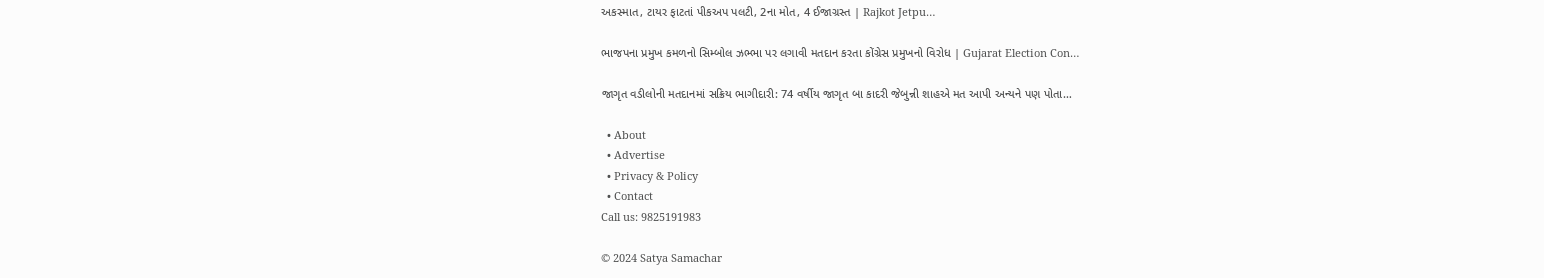અકસ્માત, ટાયર ફાટતાં પીકઅપ પલટી, 2ના મોત, 4 ઈજાગ્રસ્ત | Rajkot Jetpu…

ભાજપના પ્રમુખ કમળનો સિમ્બોલ ઝભ્ભા પર લગાવી મતદાન કરતા કોંગ્રેસ પ્રમુખનો વિરોધ | Gujarat Election Con…

જાગૃત વડીલોની મતદાનમાં સક્રિય ભાગીદારી: 74 વર્ષીય જાગૃત બા કાદરી જેબુન્ની શાહએ મત આપી અન્યને પણ પોતા…

  • About
  • Advertise
  • Privacy & Policy
  • Contact
Call us: 9825191983

© 2024 Satya Samachar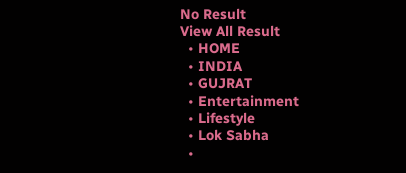No Result
View All Result
  • HOME
  • INDIA
  • GUJRAT
  • Entertainment
  • Lifestyle
  • Lok Sabha
  •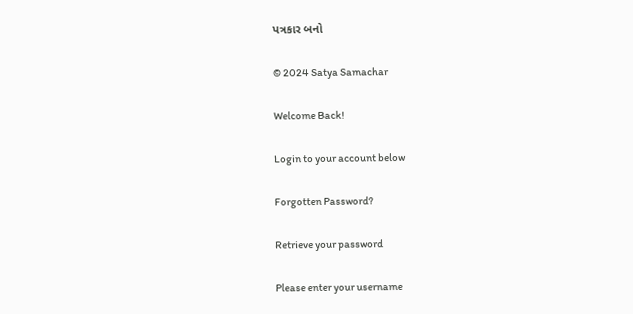પત્રકાર બનો

© 2024 Satya Samachar

Welcome Back!

Login to your account below

Forgotten Password?

Retrieve your password

Please enter your username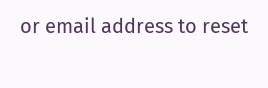or email address to reset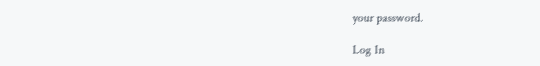your password.

Log In